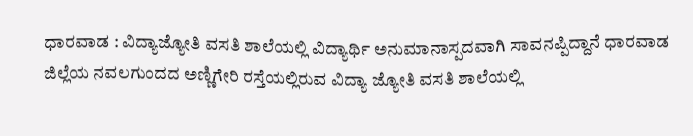ಧಾರವಾಡ : ವಿದ್ಯಾಜ್ಯೋತಿ ವಸತಿ ಶಾಲೆಯಲ್ಲಿ ವಿದ್ಯಾರ್ಥಿ ಅನುಮಾನಾಸ್ಪದವಾಗಿ ಸಾವನಪ್ಪಿದ್ದಾನೆ ಧಾರವಾಡ ಜಿಲ್ಲೆಯ ನವಲಗುಂದದ ಅಣ್ಣಿಗೇರಿ ರಸ್ತೆಯಲ್ಲಿರುವ ವಿದ್ಯಾ ಜ್ಯೋತಿ ವಸತಿ ಶಾಲೆಯಲ್ಲಿ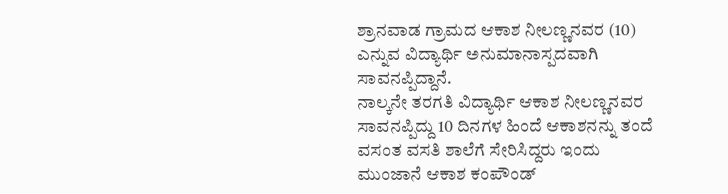ಶ್ರಾನವಾಡ ಗ್ರಾಮದ ಆಕಾಶ ನೀಲಣ್ಣನವರ (10) ಎನ್ನುವ ವಿದ್ಯಾರ್ಥಿ ಅನುಮಾನಾಸ್ಪದವಾಗಿ ಸಾವನಪ್ಪಿದ್ದಾನೆ.
ನಾಲ್ಕನೇ ತರಗತಿ ವಿದ್ಯಾರ್ಥಿ ಆಕಾಶ ನೀಲಣ್ಣನವರ ಸಾವನಪ್ಪಿದ್ದು 10 ದಿನಗಳ ಹಿಂದೆ ಆಕಾಶನನ್ನು ತಂದೆ ವಸಂತ ವಸತಿ ಶಾಲೆಗೆ ಸೇರಿಸಿದ್ದರು ಇಂದು ಮುಂಜಾನೆ ಆಕಾಶ ಕಂಪೌಂಡ್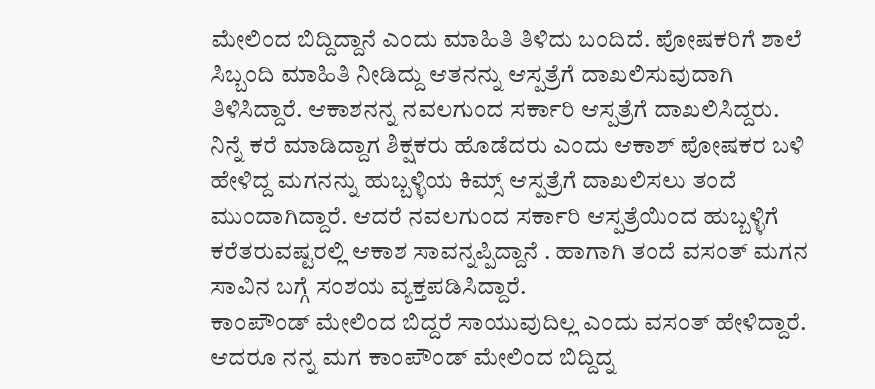ಮೇಲಿಂದ ಬಿದ್ದಿದ್ದಾನೆ ಎಂದು ಮಾಹಿತಿ ತಿಳಿದು ಬಂದಿದೆ. ಪೋಷಕರಿಗೆ ಶಾಲೆ ಸಿಬ್ಬಂದಿ ಮಾಹಿತಿ ನೀಡಿದ್ದು ಆತನನ್ನು ಆಸ್ಪತ್ರೆಗೆ ದಾಖಲಿಸುವುದಾಗಿ ತಿಳಿಸಿದ್ದಾರೆ. ಆಕಾಶನನ್ನ ನವಲಗುಂದ ಸರ್ಕಾರಿ ಆಸ್ಪತ್ರೆಗೆ ದಾಖಲಿಸಿದ್ದರು.
ನಿನ್ನೆ ಕರೆ ಮಾಡಿದ್ದಾಗ ಶಿಕ್ಷಕರು ಹೊಡೆದರು ಎಂದು ಆಕಾಶ್ ಪೋಷಕರ ಬಳಿ ಹೇಳಿದ್ದ ಮಗನನ್ನು ಹುಬ್ಬಳ್ಳಿಯ ಕಿಮ್ಸ್ ಆಸ್ಪತ್ರೆಗೆ ದಾಖಲಿಸಲು ತಂದೆ ಮುಂದಾಗಿದ್ದಾರೆ. ಆದರೆ ನವಲಗುಂದ ಸರ್ಕಾರಿ ಆಸ್ಪತ್ರೆಯಿಂದ ಹುಬ್ಬಳ್ಳಿಗೆ ಕರೆತರುವಷ್ಟರಲ್ಲಿ ಆಕಾಶ ಸಾವನ್ನಪ್ಪಿದ್ದಾನೆ . ಹಾಗಾಗಿ ತಂದೆ ವಸಂತ್ ಮಗನ ಸಾವಿನ ಬಗ್ಗೆ ಸಂಶಯ ವ್ಯಕ್ತಪಡಿಸಿದ್ದಾರೆ.
ಕಾಂಪೌಂಡ್ ಮೇಲಿಂದ ಬಿದ್ದರೆ ಸಾಯುವುದಿಲ್ಲ ಎಂದು ವಸಂತ್ ಹೇಳಿದ್ದಾರೆ. ಆದರೂ ನನ್ನ ಮಗ ಕಾಂಪೌಂಡ್ ಮೇಲಿಂದ ಬಿದ್ದಿದ್ನ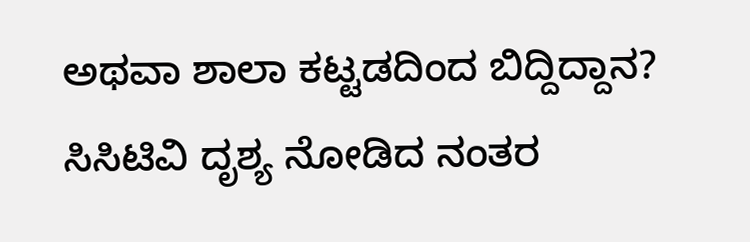ಅಥವಾ ಶಾಲಾ ಕಟ್ಟಡದಿಂದ ಬಿದ್ದಿದ್ದಾನ? ಸಿಸಿಟಿವಿ ದೃಶ್ಯ ನೋಡಿದ ನಂತರ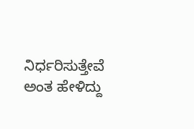ನಿರ್ಧರಿಸುತ್ತೇವೆ ಅಂತ ಹೇಳಿದ್ದು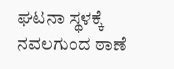ಘಟನಾ ಸ್ಥಳಕ್ಕೆ ನವಲಗುಂದ ಠಾಣೆ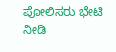ಪೋಲಿಸರು ಭೇಟಿ ನೀಡಿ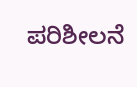ಪರಿಶೀಲನೆ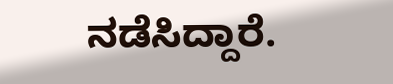ನಡೆಸಿದ್ದಾರೆ.